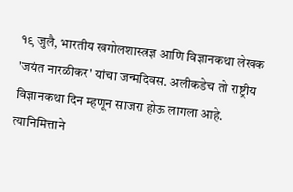१९ जुलै, भारतीय खगोलशास्त्रज्ञ आणि विज्ञानकथा लेखक 'जयंत नारळीकर' यांचा जन्मदिवस. अलीकडेच तो राष्ट्रीय विज्ञानकथा दिन म्हणून साजरा होऊ लागला आहे. त्यानिमित्ताने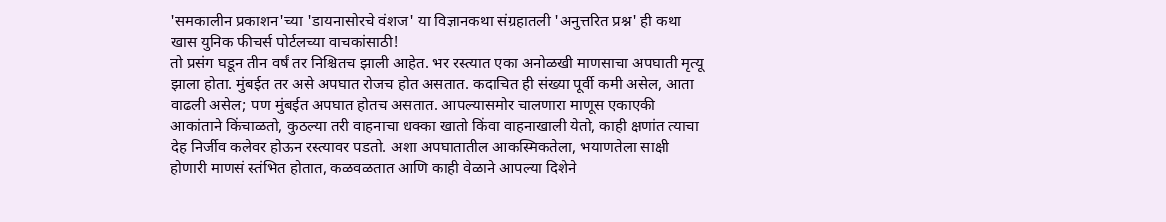'समकालीन प्रकाशन'च्या 'डायनासोरचे वंशज' या विज्ञानकथा संग्रहातली 'अनुत्तरित प्रश्न' ही कथा खास युनिक फीचर्स पोर्टलच्या वाचकांसाठी!
तो प्रसंग घडून तीन वर्षं तर निश्चितच झाली आहेत. भर रस्त्यात एका अनोळखी माणसाचा अपघाती मृत्यू झाला होता. मुंबईत तर असे अपघात रोजच होत असतात. कदाचित ही संख्या पूर्वी कमी असेल, आता वाढली असेल; पण मुंबईत अपघात होतच असतात. आपल्यासमोर चालणारा माणूस एकाएकी आकांताने किंचाळतो, कुठल्या तरी वाहनाचा धक्का खातो किंवा वाहनाखाली येतो, काही क्षणांत त्याचा देह निर्जीव कलेवर होऊन रस्त्यावर पडतो. अशा अपघातातील आकस्मिकतेला, भयाणतेला साक्षी होणारी माणसं स्तंभित होतात, कळवळतात आणि काही वेळाने आपल्या दिशेने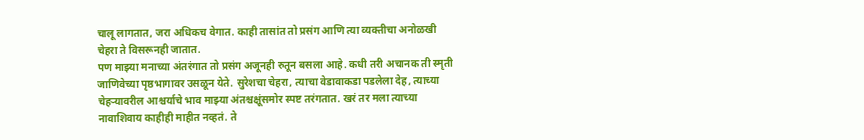चालू लागतात, जरा अधिकच वेगात. काही तासांत तो प्रसंग आणि त्या व्यक्तीचा अनोळखी चेहरा ते विसरूनही जातात.
पण माझ्या मनाच्या अंतरंगात तो प्रसंग अजूनही रुतून बसला आहे. कधी तरी अचानक ती स्मृती जाणिवेच्या पृष्ठभागावर उसळून येते. सुरेशचा चेहरा, त्याचा वेडावाकडा पडलेला देह, त्याच्या चेहऱ्यावरील आश्चर्याचे भाव माझ्या अंतश्चक्षूंसमोर स्पष्ट तरंगतात. खरं तर मला त्याच्या नावाशिवाय काहीही माहीत नव्हतं. ते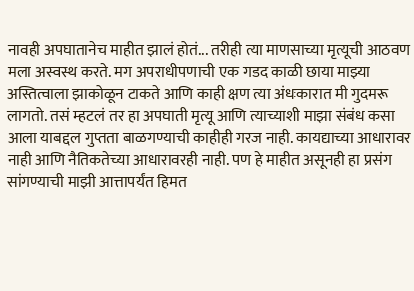नावही अपघातानेच माहीत झालं होतं... तरीही त्या माणसाच्या मृत्यूची आठवण मला अस्वस्थ करते. मग अपराधीपणाची एक गडद काळी छाया माझ्या अस्तित्वाला झाकोळून टाकते आणि काही क्षण त्या अंधःकारात मी गुदमरू लागतो. तसं म्हटलं तर हा अपघाती मृत्यू आणि त्याच्याशी माझा संबंध कसा आला याबद्दल गुप्तता बाळगण्याची काहीही गरज नाही. कायद्याच्या आधारावर नाही आणि नैतिकतेच्या आधारावरही नाही. पण हे माहीत असूनही हा प्रसंग सांगण्याची माझी आत्तापर्यंत हिमत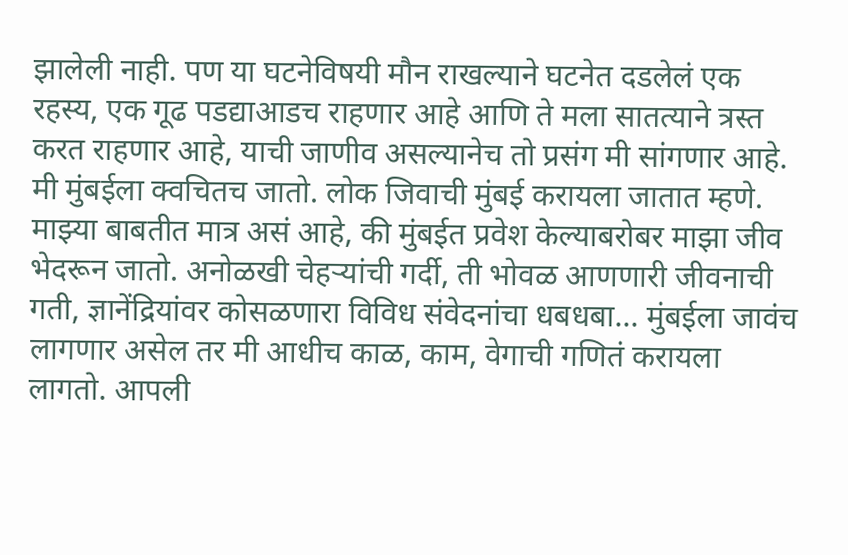झालेली नाही. पण या घटनेविषयी मौन राखल्याने घटनेत दडलेलं एक रहस्य, एक गूढ पडद्याआडच राहणार आहे आणि ते मला सातत्याने त्रस्त करत राहणार आहे, याची जाणीव असल्यानेच तो प्रसंग मी सांगणार आहे.
मी मुंबईला क्वचितच जातो. लोक जिवाची मुंबई करायला जातात म्हणे. माझ्या बाबतीत मात्र असं आहे, की मुंबईत प्रवेश केल्याबरोबर माझा जीव भेदरून जातो. अनोळखी चेहऱ्यांची गर्दी, ती भोवळ आणणारी जीवनाची गती, ज्ञानेंद्रियांवर कोसळणारा विविध संवेदनांचा धबधबा... मुंबईला जावंच लागणार असेल तर मी आधीच काळ, काम, वेगाची गणितं करायला लागतो. आपली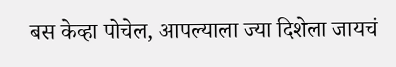बस केव्हा पोचेल, आपल्याला ज्या दिशेला जायचं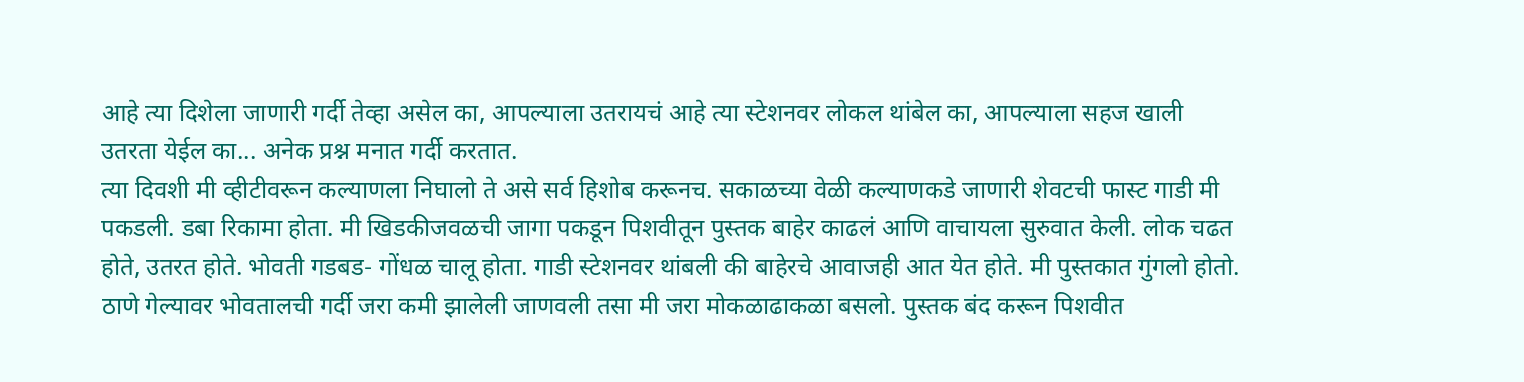आहे त्या दिशेला जाणारी गर्दी तेव्हा असेल का, आपल्याला उतरायचं आहे त्या स्टेशनवर लोकल थांबेल का, आपल्याला सहज खाली उतरता येईल का... अनेक प्रश्न मनात गर्दी करतात.
त्या दिवशी मी व्हीटीवरून कल्याणला निघालो ते असे सर्व हिशोब करूनच. सकाळच्या वेळी कल्याणकडे जाणारी शेवटची फास्ट गाडी मी पकडली. डबा रिकामा होता. मी खिडकीजवळची जागा पकडून पिशवीतून पुस्तक बाहेर काढलं आणि वाचायला सुरुवात केली. लोक चढत होते, उतरत होते. भोवती गडबड- गोंधळ चालू होता. गाडी स्टेशनवर थांबली की बाहेरचे आवाजही आत येत होते. मी पुस्तकात गुंगलो होतो.
ठाणे गेल्यावर भोवतालची गर्दी जरा कमी झालेली जाणवली तसा मी जरा मोकळाढाकळा बसलो. पुस्तक बंद करून पिशवीत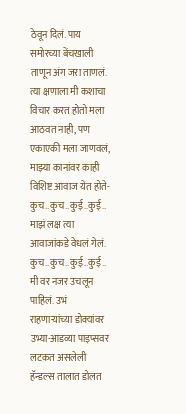ठेवून दिलं. पाय समोरच्या बेंचखाली ताणून अंग जरा ताणलं. त्या क्षणाला मी कशाचा विचार करत होतो मला आठवत नाही, पण एकाएकी मला जाणवलं, माझ्या कानांवर काही विशिष्ट आवाज येत होते-कुच..कुच..कुई..कुई.. माझं लक्ष त्या आवाजांकडे वेधलं गेलं. कुच..कुच..कुई..कुई.. मी वर नजर उचलून पाहिलं. उभं राहणाऱ्यांच्या डोक्यांवर उभ्या-आडव्या पाइप्सवर लटकत असलेली हॅन्डल्स तालात डोलत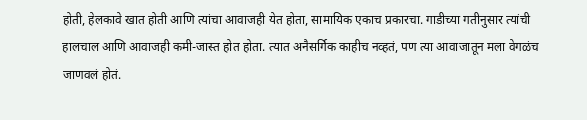होती, हेलकावे खात होती आणि त्यांचा आवाजही येत होता, सामायिक एकाच प्रकारचा. गाडीच्या गतीनुसार त्यांची हालचाल आणि आवाजही कमी-जास्त होत होता. त्यात अनैसर्गिक काहीच नव्हतं, पण त्या आवाजातून मला वेगळंच जाणवलं होतं.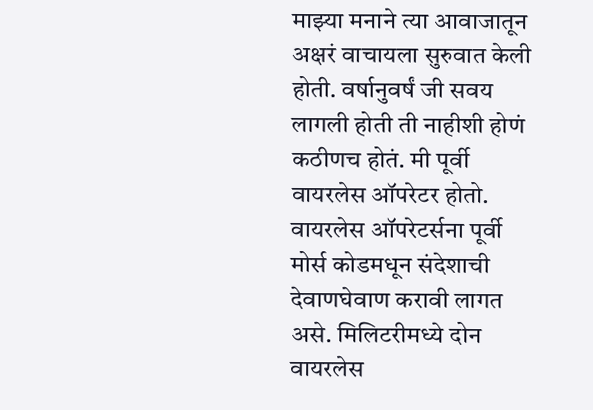माझ्या मनाने त्या आवाजातून अक्षरं वाचायला सुरुवात केली होती. वर्षानुवर्षं जी सवय लागली होती ती नाहीशी होणं कठीणच होतं. मी पूर्वी वायरलेस ऑपरेटर होतो. वायरलेस ऑपरेटर्सना पूर्वी मोर्स कोडमधून संदेशाची देवाणघेवाण करावी लागत असे. मिलिटरीमध्ये दोन वायरलेस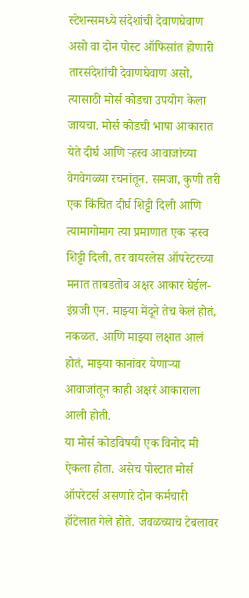स्टेशन्समध्ये संदेशांची देवाणघेवाण असो वा दोन पोस्ट ऑफिसांत होणारी तारसंदेशांची देवाणघेवाण असो, त्यासाठी मोर्स कोडचा उपयोग केला जायचा. मोर्स कोडची भाषा आकारात येते दीर्घ आणि ऱ्हस्व आवाजांच्या वेगवेगळ्या रचनांतून. समजा, कुणी तरी एक किंचित दीर्घ शिट्टी दिली आणि त्यामागोमाग त्या प्रमाणात एक ऱ्हस्व शिट्टी दिली, तर वायरलेस ऑपरेटरच्या मनात ताबडतोब अक्षर आकार घेईल- इंग्रजी एन. माझ्या मेंदूने तेच केलं होतं, नकळत. आणि माझ्या लक्षात आलं होतं, माझ्या कानांवर येणाऱ्या आवाजांतून काही अक्षरं आकाराला आली होती.
या मोर्स कोडविषयी एक विनोद मी ऐकला होता. असेच पोस्टात मोर्स ऑपरेटर्स असणारे दोन कर्मचारी हॉटेलात गेले होते. जवळच्याच टेबलावर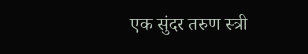एक सुंदर तरुण स्त्री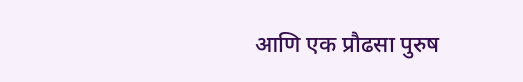आणि एक प्रौढसा पुरुष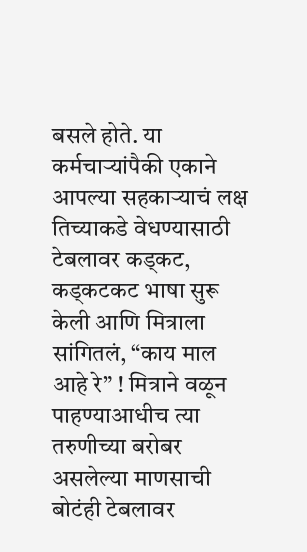बसले होते. या कर्मचाऱ्यांपैकी एकाने आपल्या सहकाऱ्याचं लक्ष तिच्याकडे वेधण्यासाठी टेबलावर कड्कट, कड्कटकट भाषा सुरू केली आणि मित्राला सांगितलं, “काय माल आहे रे” ! मित्राने वळून पाहण्याआधीच त्या तरुणीच्या बरोबर असलेल्या माणसाची बोटंही टेबलावर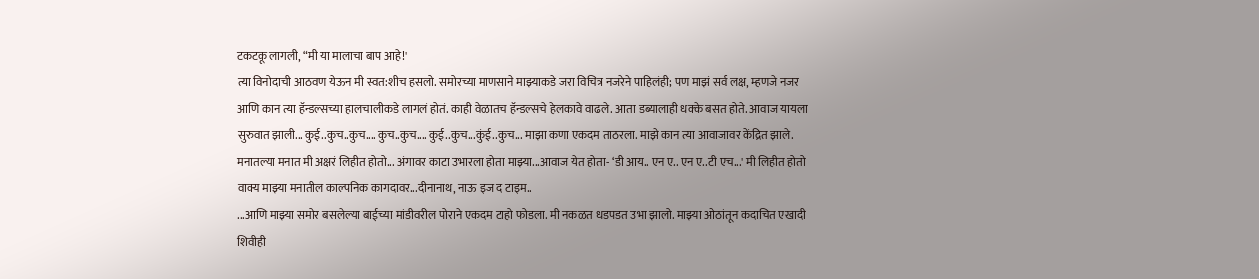टकटकू लागली, “मी या मालाचा बाप आहे!'
त्या विनोदाची आठवण येऊन मी स्वत:शीच हसलो. समोरच्या माणसाने माझ्याकडे जरा विचित्र नजरेने पाहिलंही; पण माझं सर्व लक्ष, म्हणजे नजर आणि कान त्या हॅन्डल्सच्या हालचालीकडे लागलं होतं. काही वेळातच हॅन्डल्सचे हेलकावे वाढले. आता डब्यालाही धक्के बसत होते. आवाज यायला सुरुवात झाली... कुई..कुच..कुच.... कुच..कुच.... कुई..कुच...कुंई..कुच... माझा कणा एकदम ताठरला. माझे कान त्या आवाजावर केंद्रित झाले. मनातल्या मनात मी अक्षरं लिहीत होतो... अंगावर काटा उभारला होता माझ्या...आवाज येत होता- ‘डी आय.. एन ए.. एन ए..टी एच...' मी लिहीत होतो वाक्य माझ्या मनातील काल्पनिक कागदावर...दीनानाथ, नाऊ इज द टाइम..
...आणि माझ्या समोर बसलेल्या बाईच्या मांडीवरील पोराने एकदम टाहो फोडला. मी नकळत धडपडत उभा झालो. माझ्या ओठांतून कदाचित एखादी शिवीही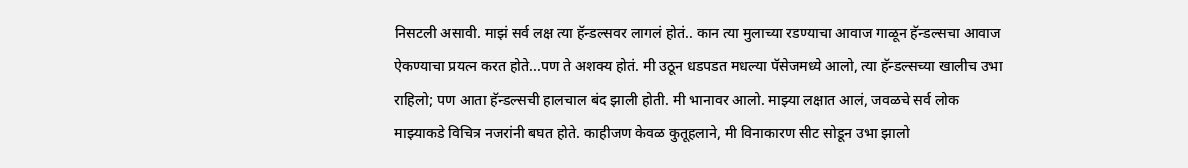निसटली असावी. माझं सर्व लक्ष त्या हॅन्डल्सवर लागलं होतं.. कान त्या मुलाच्या रडण्याचा आवाज गाळून हॅन्डल्सचा आवाज ऐकण्याचा प्रयत्न करत होते...पण ते अशक्य होतं. मी उठून धडपडत मधल्या पॅसेजमध्ये आलो, त्या हॅन्डल्सच्या खालीच उभा राहिलो; पण आता हॅन्डल्सची हालचाल बंद झाली होती. मी भानावर आलो. माझ्या लक्षात आलं, जवळचे सर्व लोक माझ्याकडे विचित्र नजरांनी बघत होते. काहीजण केवळ कुतूहलाने, मी विनाकारण सीट सोडून उभा झालो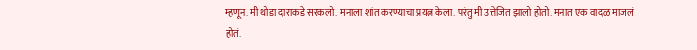म्हणून. मी थोडा दाराकडे सरकलो. मनाला शांत करण्याचा प्रयत्न केला. परंतु मी उत्तेजित झालो होतो. मनात एक वादळ माजलं होतं.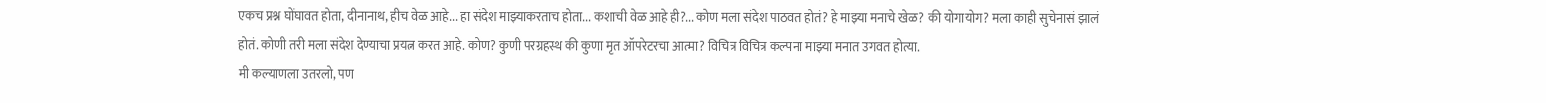एकच प्रश्न घोंघावत होता, दीनानाथ, हीच वेळ आहे... हा संदेश माझ्याकरताच होता... कशाची वेळ आहे ही?... कोण मला संदेश पाठवत होतं? हे माझ्या मनाचे खेळ? की योगायोग? मला काही सुचेनासं झालं होतं. कोणी तरी मला संदेश देण्याचा प्रयत्न करत आहे. कोण? कुणी परग्रहस्थ की कुणा मृत ऑपरेटरचा आत्मा? विचित्र विचित्र कल्पना माझ्या मनात उगवत होत्या.
मी कल्याणला उतरलो, पण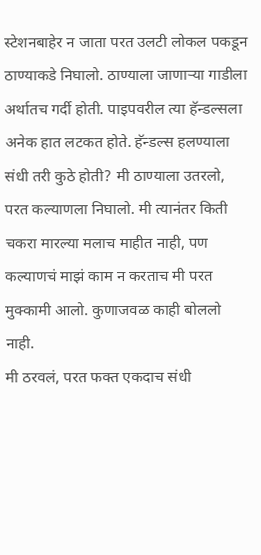स्टेशनबाहेर न जाता परत उलटी लोकल पकडून ठाण्याकडे निघालो. ठाण्याला जाणाऱ्या गाडीला अर्थातच गर्दी होती. पाइपवरील त्या हॅन्डल्सला अनेक हात लटकत होते. हॅन्डल्स हलण्याला संधी तरी कुठे होती? मी ठाण्याला उतरलो, परत कल्याणला निघालो. मी त्यानंतर किती चकरा मारल्या मलाच माहीत नाही, पण कल्याणचं माझं काम न करताच मी परत मुक्कामी आलो. कुणाजवळ काही बोललो नाही.
मी ठरवलं, परत फक्त एकदाच संधी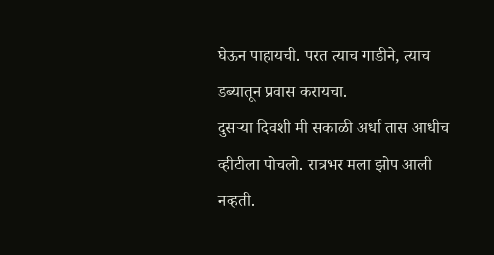घेऊन पाहायची. परत त्याच गाडीने, त्याच डब्यातून प्रवास करायचा.
दुसऱ्या दिवशी मी सकाळी अर्धा तास आधीच व्हीटीला पोचलो. रात्रभर मला झोप आली नव्हती.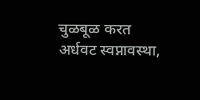चुळबूळ करत अर्धवट स्वप्नावस्था,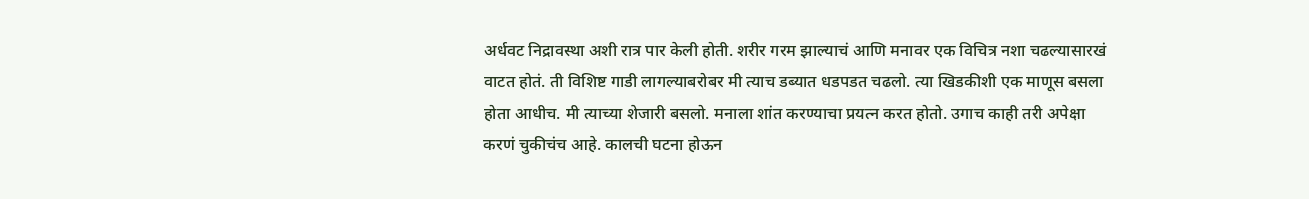अर्धवट निद्रावस्था अशी रात्र पार केली होती. शरीर गरम झाल्याचं आणि मनावर एक विचित्र नशा चढल्यासारखं वाटत होतं. ती विशिष्ट गाडी लागल्याबरोबर मी त्याच डब्यात धडपडत चढलो. त्या खिडकीशी एक माणूस बसला होता आधीच. मी त्याच्या शेजारी बसलो. मनाला शांत करण्याचा प्रयत्न करत होतो. उगाच काही तरी अपेक्षा करणं चुकीचंच आहे. कालची घटना होऊन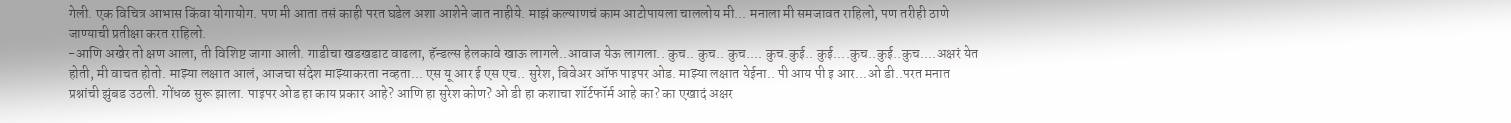गेली. एक विचित्र आभास किंवा योगायोग. पण मी आता तसं काही परत घडेल अशा आशेने जात नाहीये. माझं कल्याणचं काम आटोपायला चाललोय मी... मनाला मी समजावत राहिलो, पण तरीही ठाणे जाण्याची प्रतीक्षा करत राहिलो.
-आणि अखेर तो क्षण आला, ती विशिष्ट जागा आली. गाडीचा खडखडाट वाढला, हॅन्डल्स हेलकावे खाऊ लागले..आवाज येऊ लागला.. कुच.. कुच.. कुच.... कुच.कुई.. कुई....कुच..कुई..कुच....अक्षरं येत होती, मी वाचत होतो. माझ्या लक्षात आलं, आजचा संदेश माझ्याकरता नव्हता... एस यू आर ई एस एच.. सुरेश, बिवेअर ऑफ पाइपर ओड. माझ्या लक्षात येईना.. पी आय पी इ आर...ओ डी..परत मनात प्रश्नांची झुंबड उठली. गोंधळ सुरू झाला. पाइपर ओड हा काय प्रकार आहे? आणि हा सुरेश कोण? ओ डी हा कशाचा शॉर्टफॉर्म आहे का? का एखादं अक्षर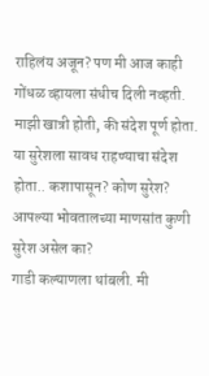राहिलंय अजून? पण मी आज काही गोंधळ व्हायला संधीच दिली नव्हती. माझी खात्री होती, की संदेश पूर्ण होता. या सुरेशला सावध राहण्याचा संदेश होता.. कशापासून? कोण सुरेश? आपल्या भोवतालच्या माणसांत कुणी सुरेश असेल का?
गाडी कल्याणला थांबली. मी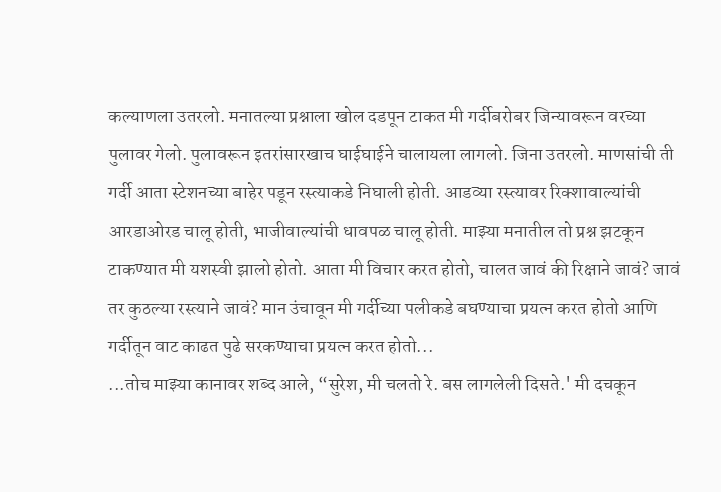कल्याणला उतरलो. मनातल्या प्रश्नाला खोल दडपून टाकत मी गर्दीबरोबर जिन्यावरून वरच्या पुलावर गेलो. पुलावरून इतरांसारखाच घाईघाईने चालायला लागलो. जिना उतरलो. माणसांची ती गर्दी आता स्टेशनच्या बाहेर पडून रस्त्याकडे निघाली होती. आडव्या रस्त्यावर रिक्शावाल्यांची आरडाओरड चालू होती, भाजीवाल्यांची धावपळ चालू होती. माझ्या मनातील तो प्रश्न झटकून टाकण्यात मी यशस्वी झालो होतो. आता मी विचार करत होतो, चालत जावं की रिक्षाने जावं? जावं तर कुठल्या रस्त्याने जावं? मान उंचावून मी गर्दीच्या पलीकडे बघण्याचा प्रयत्न करत होतो आणि गर्दीतून वाट काढत पुढे सरकण्याचा प्रयत्न करत होतो...
...तोच माझ्या कानावर शब्द आले, “सुरेश, मी चलतो रे. बस लागलेली दिसते.' मी दचकून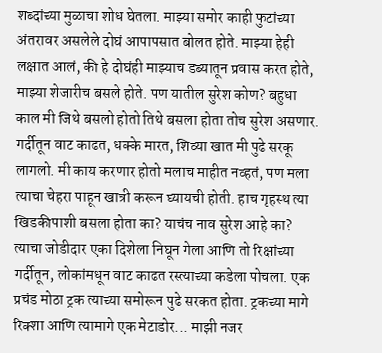शब्दांच्या मुळाचा शोध घेतला. माझ्या समोर काही फुटांच्या अंतरावर असलेले दोघं आपापसात बोलत होते. माझ्या हेही लक्षात आलं, की हे दोघंही माझ्याच डब्यातून प्रवास करत होते, माझ्या शेजारीच बसले होते. पण यातील सुरेश कोण? बहुधा काल मी जिथे बसलो होतो तिथे बसला होता तोच सुरेश असणार.
गर्दीतून वाट काढत, धक्के मारत, शिव्या खात मी पुढे सरकू लागलो. मी काय करणार होतो मलाच माहीत नव्हतं, पण मला त्याचा चेहरा पाहून खात्री करून घ्यायची होती. हाच गृहस्थ त्या खिडकीपाशी बसला होता का? याचंच नाव सुरेश आहे का? त्याचा जोडीदार एका दिशेला निघून गेला आणि तो रिक्षांच्या गर्दीतून, लोकांमधून वाट काढत रस्त्याच्या कडेला पोचला. एक प्रचंड मोठा ट्रक त्याच्या समोरून पुढे सरकत होता. ट्रकच्या मागे रिक्शा आणि त्यामागे एक मेटाडोर... माझी नजर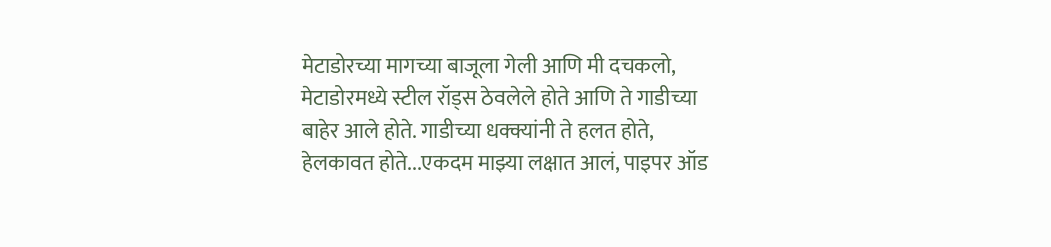मेटाडोरच्या मागच्या बाजूला गेली आणि मी दचकलो, मेटाडोरमध्ये स्टील रॉड्स ठेवलेले होते आणि ते गाडीच्या बाहेर आले होते. गाडीच्या धक्क्यांनी ते हलत होते, हेलकावत होते...एकदम माझ्या लक्षात आलं, पाइपर ऑड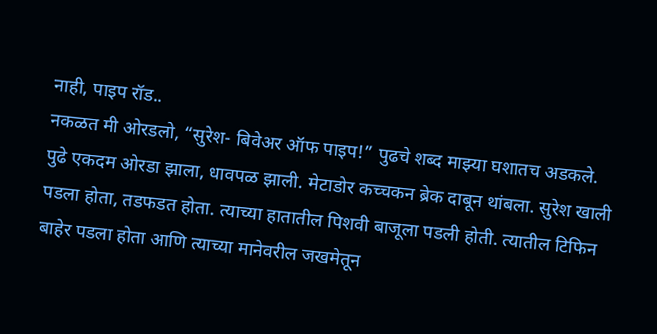नाही, पाइप रॉड..
नकळत मी ओरडलो, “सुरेश- बिवेअर ऑफ पाइप!” पुढचे शब्द माझ्या घशातच अडकले. पुढे एकदम ओरडा झाला, धावपळ झाली. मेटाडोर कच्चकन ब्रेक दाबून थांबला. सुरेश खाली पडला होता, तडफडत होता. त्याच्या हातातील पिशवी बाजूला पडली होती. त्यातील टिफिन बाहेर पडला होता आणि त्याच्या मानेवरील जखमेतून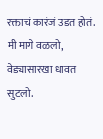रक्ताचं कारंजं उडत होतं. मी मागे वळलो, वेड्यासारखा धावत सुटलो.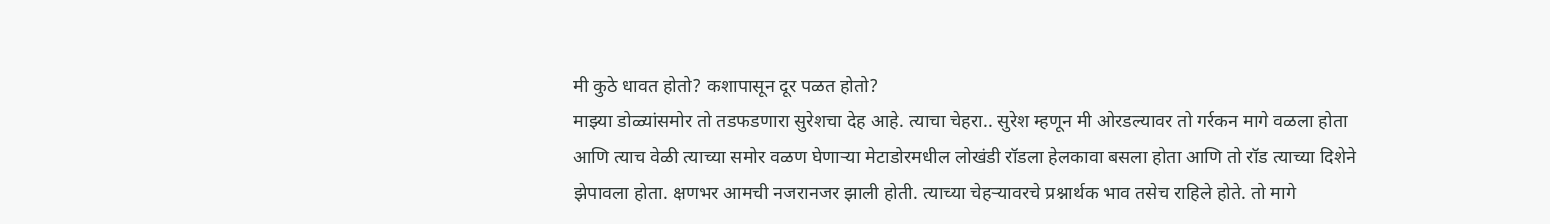मी कुठे धावत होतो? कशापासून दूर पळत होतो?
माझ्या डोळ्यांसमोर तो तडफडणारा सुरेशचा देह आहे. त्याचा चेहरा.. सुरेश म्हणून मी ओरडल्यावर तो गर्रकन मागे वळला होता आणि त्याच वेळी त्याच्या समोर वळण घेणाऱ्या मेटाडोरमधील लोखंडी रॉडला हेलकावा बसला होता आणि तो रॉड त्याच्या दिशेने झेपावला होता. क्षणभर आमची नजरानजर झाली होती. त्याच्या चेहऱ्यावरचे प्रश्नार्थक भाव तसेच राहिले होते. तो मागे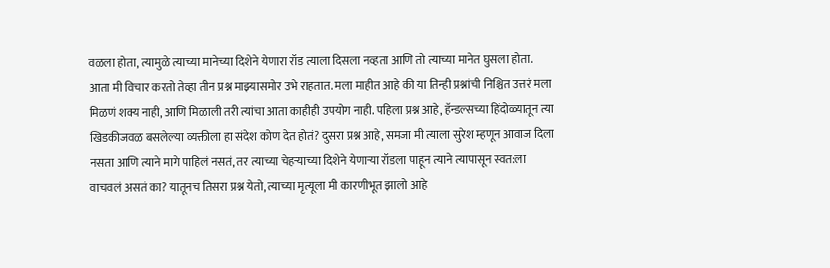वळला होता, त्यामुळे त्याच्या मानेच्या दिशेने येणारा रॉड त्याला दिसला नव्हता आणि तो त्याच्या मानेत घुसला होता.
आता मी विचार करतो तेव्हा तीन प्रश्न माझ्यासमोर उभे राहतात. मला माहीत आहे की या तिन्ही प्रश्नांची निश्चित उत्तरं मला मिळणं शक्य नाही, आणि मिळाली तरी त्यांचा आता काहीही उपयोग नाही. पहिला प्रश्न आहे, हॅन्डल्सच्या हिंदोळ्यातून त्या खिडकीजवळ बसलेल्या व्यक्तीला हा संदेश कोण देत होतं? दुसरा प्रश्न आहे, समजा मी त्याला सुरेश म्हणून आवाज दिला नसता आणि त्याने मागे पाहिलं नसतं, तर त्याच्या चेहऱ्याच्या दिशेने येणाऱ्या रॉडला पाहून त्याने त्यापासून स्वत:ला वाचवलं असतं का? यातूनच तिसरा प्रश्न येतो, त्याच्या मृत्यूला मी कारणीभूत झालो आहे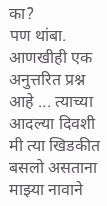का?
पण थांबा. आणखीही एक अनुत्तरित प्रश्न आहे ... त्याच्या आदल्या दिवशी मी त्या खिडकीत बसलो असताना माझ्या नावाने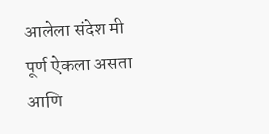आलेला संदेश मी पूर्ण ऐकला असता आणि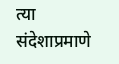त्या संदेशाप्रमाणे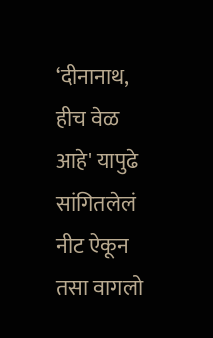‘दीनानाथ, हीच वेळ आहे' यापुढे सांगितलेलं नीट ऐकून तसा वागलो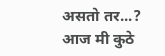असतो तर...? आज मी कुठे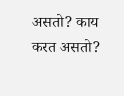असतो? काय करत असतो?